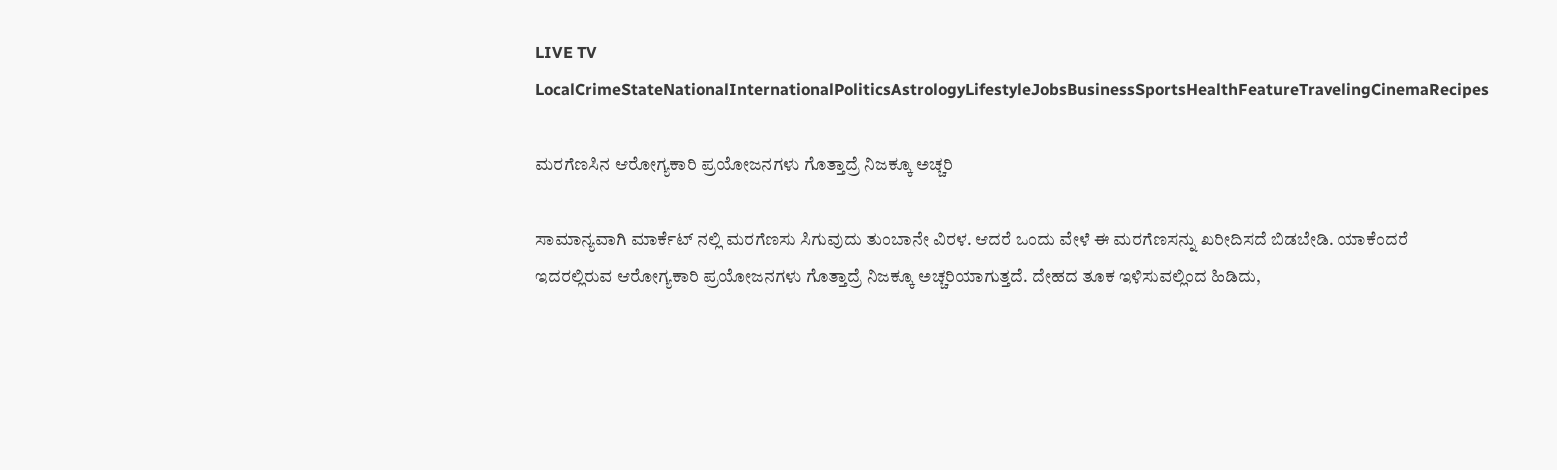LIVE TV LocalCrimeStateNationalInternationalPoliticsAstrologyLifestyleJobsBusinessSportsHealthFeatureTravelingCinemaRecipes

ಮರಗೆಣಸಿನ ಆರೋಗ್ಯಕಾರಿ ಪ್ರಯೋಜನಗಳು ಗೊತ್ತಾದ್ರೆ ನಿಜಕ್ಕೂ ಅಚ್ಚರಿ

ಸಾಮಾನ್ಯವಾಗಿ ಮಾರ್ಕೆಟ್ ನಲ್ಲಿ ಮರಗೆಣಸು ಸಿಗುವುದು ತುಂಬಾನೇ ವಿರಳ. ಆದರೆ ಒಂದು ವೇಳೆ ಈ ಮರಗೆಣಸನ್ನು ಖರೀದಿಸದೆ ಬಿಡಬೇಡಿ. ಯಾಕೆಂದರೆ ಇದರಲ್ಲಿರುವ ಆರೋಗ್ಯಕಾರಿ ಪ್ರಯೋಜನಗಳು ಗೊತ್ತಾದ್ರೆ ನಿಜಕ್ಕೂ ಅಚ್ಚರಿಯಾಗುತ್ತದೆ. ದೇಹದ ತೂಕ ಇಳಿಸುವಲ್ಲಿಂದ ಹಿಡಿದು,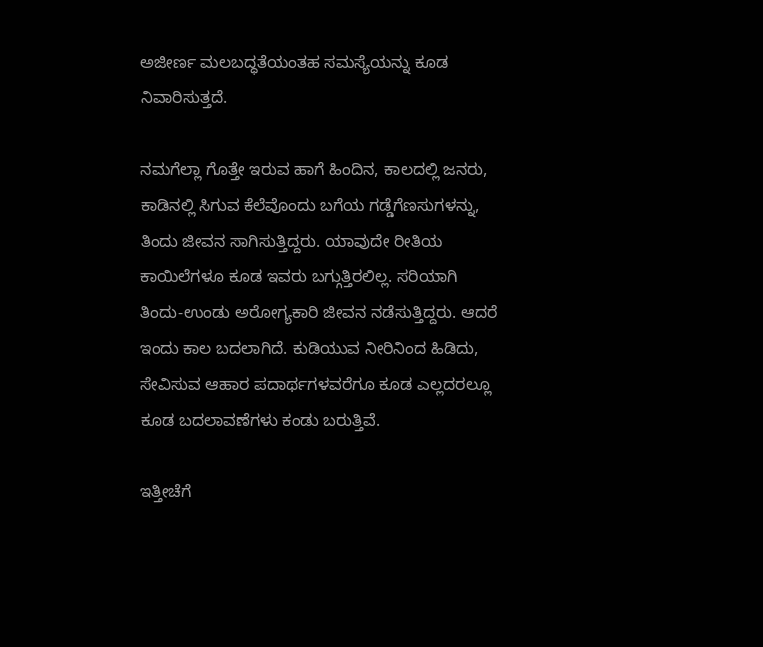ಅಜೀರ್ಣ ಮಲಬದ್ಧತೆಯಂತಹ ಸಮಸ್ಯೆಯನ್ನು ಕೂಡ ನಿವಾರಿಸುತ್ತದೆ.

ನಮಗೆಲ್ಲಾ ಗೊತ್ತೇ ಇರುವ ಹಾಗೆ ಹಿಂದಿನ, ಕಾಲದಲ್ಲಿ ಜನರು, ಕಾಡಿನಲ್ಲಿ ಸಿಗುವ ಕೆಲೆವೊಂದು ಬಗೆಯ ಗಡ್ಡೆಗೆಣಸುಗಳನ್ನು, ತಿಂದು ಜೀವನ ಸಾಗಿಸುತ್ತಿದ್ದರು. ಯಾವುದೇ ರೀತಿಯ ಕಾಯಿಲೆಗಳೂ ಕೂಡ ಇವರು ಬಗ್ಗುತ್ತಿರಲಿಲ್ಲ. ಸರಿಯಾಗಿ ತಿಂದು-ಉಂಡು ಅರೋಗ್ಯಕಾರಿ ಜೀವನ ನಡೆಸುತ್ತಿದ್ದರು. ಆದರೆ ಇಂದು ಕಾಲ ಬದಲಾಗಿದೆ. ಕುಡಿಯುವ ನೀರಿನಿಂದ ಹಿಡಿದು, ಸೇವಿಸುವ ಆಹಾರ ಪದಾರ್ಥಗಳವರೆಗೂ ಕೂಡ ಎಲ್ಲದರಲ್ಲೂ ಕೂಡ ಬದಲಾವಣೆಗಳು ಕಂಡು ಬರುತ್ತಿವೆ.

ಇತ್ತೀಚೆಗೆ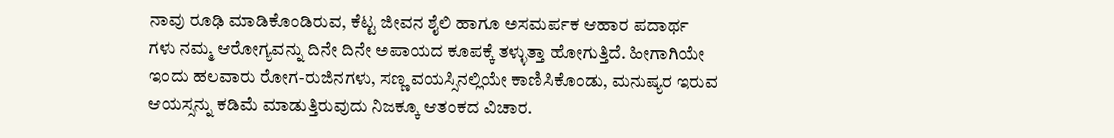ನಾವು ರೂಢಿ ಮಾಡಿಕೊಂಡಿರುವ, ಕೆಟ್ಟ ಜೀವನ ಶೈಲಿ ಹಾಗೂ ಅಸಮರ್ಪಕ ಆಹಾರ ಪದಾರ್ಥ ಗಳು ನಮ್ಮ ಆರೋಗ್ಯವನ್ನು ದಿನೇ ದಿನೇ ಅಪಾಯದ ಕೂಪಕ್ಕೆ ತಳ್ಳುತ್ತಾ ಹೋಗುತ್ತಿದೆ. ಹೀಗಾಗಿಯೇ ಇಂದು ಹಲವಾರು ರೋಗ-ರುಜಿನಗಳು, ಸಣ್ಣ ವಯಸ್ಸಿನಲ್ಲಿಯೇ ಕಾಣಿಸಿಕೊಂಡು, ಮನುಷ್ಯರ ಇರುವ ಆಯಸ್ಸನ್ನು ಕಡಿಮೆ ಮಾಡುತ್ತಿರುವುದು ನಿಜಕ್ಕೂ ಆತಂಕದ ವಿಚಾರ.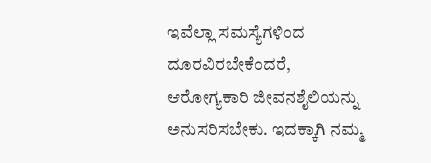ಇವೆಲ್ಲಾ ಸಮಸ್ಯೆಗಳಿಂದ ದೂರವಿರಬೇಕೆಂದರೆ, ಆರೋಗ್ಯಕಾರಿ ಜೀವನಶೈಲಿಯನ್ನು ಅನುಸರಿಸಬೇಕು. ಇದಕ್ಕಾಗಿ ನಮ್ಮ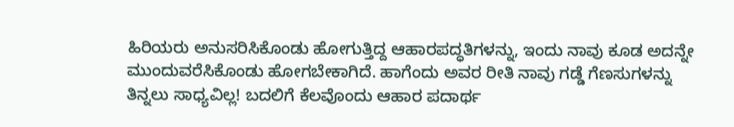ಹಿರಿಯರು ಅನುಸರಿಸಿಕೊಂಡು ಹೋಗುತ್ತಿದ್ದ ಆಹಾರಪದ್ಧತಿಗಳನ್ನು, ಇಂದು ನಾವು ಕೂಡ ಅದನ್ನೇ ಮುಂದುವರೆಸಿಕೊಂಡು ಹೋಗಬೇಕಾಗಿದೆ. ಹಾಗೆಂದು ಅವರ ರೀತಿ ನಾವು ಗಡ್ಡೆ ಗೆಣಸುಗಳನ್ನು ತಿನ್ನಲು ಸಾಧ್ಯವಿಲ್ಲ! ಬದಲಿಗೆ ಕೆಲವೊಂದು ಆಹಾರ ಪದಾರ್ಥ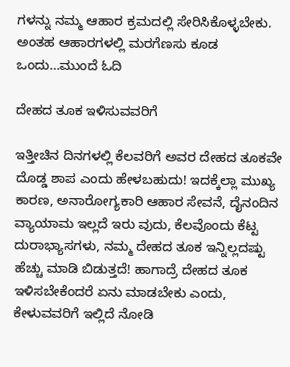ಗಳನ್ನು ನಮ್ಮ ಆಹಾರ ಕ್ರಮದಲ್ಲಿ ಸೇರಿಸಿಕೊಳ್ಳಬೇಕು. ಅಂತಹ ಆಹಾರಗಳಲ್ಲಿ ಮರಗೆಣಸು ಕೂಡ ಒಂದು…ಮುಂದೆ ಓದಿ

ದೇಹದ ತೂಕ ಇಳಿಸುವವರಿಗೆ

ಇತ್ತೀಚಿನ ದಿನಗಳಲ್ಲಿ ಕೆಲವರಿಗೆ ಅವರ ದೇಹದ ತೂಕವೇ ದೊಡ್ಡ ಶಾಪ ಎಂದು ಹೇಳಬಹುದು! ಇದಕ್ಕೆಲ್ಲಾ ಮುಖ್ಯ ಕಾರಣ, ಅನಾರೋಗ್ಯಕಾರಿ ಆಹಾರ ಸೇವನೆ, ದೈನಂದಿನ ವ್ಯಾಯಾಮ ಇಲ್ಲದೆ ಇರು ವುದು, ಕೆಲವೊಂದು ಕೆಟ್ಟ ದುರಾಭ್ಯಾಸಗಳು, ನಮ್ಮ ದೇಹದ ತೂಕ ಇನ್ನಿಲ್ಲದಷ್ಟು ಹೆಚ್ಚು ಮಾಡಿ ಬಿಡುತ್ತದೆ! ಹಾಗಾದ್ರೆ ದೇಹದ ತೂಕ ಇಳಿಸಬೇಕೆಂದರೆ ಏನು ಮಾಡಬೇಕು ಎಂದು, ಕೇಳುವವರಿಗೆ ಇಲ್ಲಿದೆ ನೋಡಿ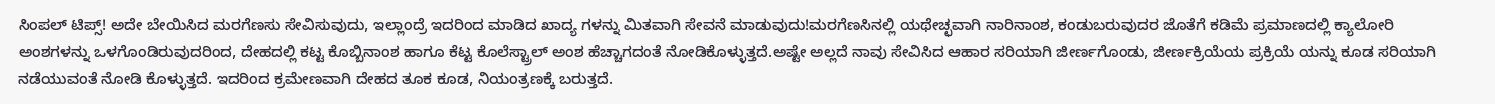ಸಿಂಪಲ್ ಟಿಪ್ಸ್! ಅದೇ ಬೇಯಿಸಿದ ಮರಗೆಣಸು ಸೇವಿಸುವುದು, ಇಲ್ಲಾಂದ್ರೆ ಇದರಿಂದ ಮಾಡಿದ ಖಾದ್ಯ ಗಳನ್ನು ಮಿತವಾಗಿ ಸೇವನೆ ಮಾಡುವುದು!ಮರಗೆಣಸಿನಲ್ಲಿ ಯಥೇಚ್ಛವಾಗಿ ನಾರಿನಾಂಶ, ಕಂಡುಬರುವುದರ ಜೊತೆಗೆ ಕಡಿಮೆ ಪ್ರಮಾಣದಲ್ಲಿ ಕ್ಯಾಲೋರಿ ಅಂಶಗಳನ್ನು ಒಳಗೊಂಡಿರುವುದರಿಂದ, ದೇಹದಲ್ಲಿ ಕಟ್ಟ ಕೊಬ್ಬಿನಾಂಶ ಹಾಗೂ ಕೆಟ್ಟ ಕೊಲೆಸ್ಟ್ರಾಲ್ ಅಂಶ ಹೆಚ್ಚಾಗದಂತೆ ನೋಡಿಕೊಳ್ಳುತ್ತದೆ.ಅಷ್ಟೇ ಅಲ್ಲದೆ ನಾವು ಸೇವಿಸಿದ ಆಹಾರ ಸರಿಯಾಗಿ ಜೀರ್ಣಗೊಂಡು, ಜೀರ್ಣಕ್ರಿಯೆಯ ಪ್ರಕ್ರಿಯೆ ಯನ್ನು ಕೂಡ ಸರಿಯಾಗಿ ನಡೆಯುವಂತೆ ನೋಡಿ ಕೊಳ್ಳುತ್ತದೆ. ಇದರಿಂದ ಕ್ರಮೇಣವಾಗಿ ದೇಹದ ತೂಕ ಕೂಡ, ನಿಯಂತ್ರಣಕ್ಕೆ ಬರುತ್ತದೆ.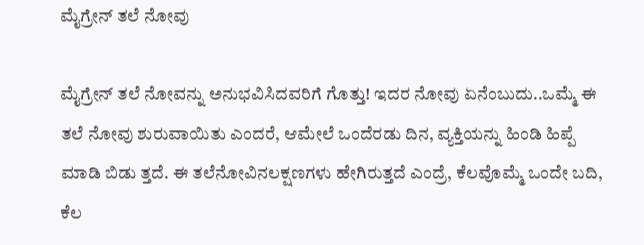ಮೈಗ್ರೇನ್ ತಲೆ ನೋವು

ಮೈಗ್ರೇನ್ ತಲೆ ನೋವನ್ನು ಅನುಭವಿಸಿದವರಿಗೆ ಗೊತ್ತು! ಇದರ ನೋವು ಏನೆಂಬುದು..ಒಮ್ಮೆ ಈ ತಲೆ ನೋವು ಶುರುವಾಯಿತು ಎಂದರೆ, ಆಮೇಲೆ ಒಂದೆರಡು ದಿನ, ವ್ಯಕ್ತಿಯನ್ನು ಹಿಂಡಿ ಹಿಪ್ಪೆ ಮಾಡಿ ಬಿಡು ತ್ತದೆ. ಈ ತಲೆನೋವಿನಲಕ್ಷಣಗಳು ಹೇಗಿರುತ್ತದೆ ಎಂದ್ರೆ, ಕೆಲವೊಮ್ಮೆ ಒಂದೇ ಬದಿ, ಕೆಲ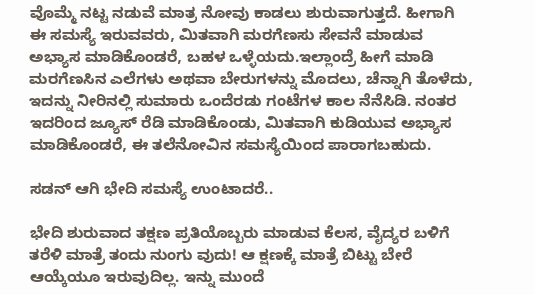ವೊಮ್ಮೆ ನಟ್ಟ ನಡುವೆ ಮಾತ್ರ ನೋವು ಕಾಡಲು ಶುರುವಾಗುತ್ತದೆ. ಹೀಗಾಗಿ ಈ ಸಮಸ್ಯೆ ಇರುವವರು, ಮಿತವಾಗಿ ಮರಗೆಣಸು ಸೇವನೆ ಮಾಡುವ ಅಭ್ಯಾಸ ಮಾಡಿಕೊಂಡರೆ, ಬಹಳ ಒಳ್ಳೆಯದು.ಇಲ್ಲಾಂದ್ರೆ ಹೀಗೆ ಮಾಡಿ ಮರಗೆಣಸಿನ ಎಲೆಗಳು ಅಥವಾ ಬೇರುಗಳನ್ನು ಮೊದಲು, ಚೆನ್ನಾಗಿ ತೊಳೆದು, ಇದನ್ನು ನೀರಿನಲ್ಲಿ ಸುಮಾರು ಒಂದೆರಡು ಗಂಟೆಗಳ ಕಾಲ ನೆನೆಸಿಡಿ. ನಂತರ ಇದರಿಂದ ಜ್ಯೂಸ್ ರೆಡಿ ಮಾಡಿಕೊಂಡು, ಮಿತವಾಗಿ ಕುಡಿಯುವ ಅಭ್ಯಾಸ ಮಾಡಿಕೊಂಡರೆ, ಈ ತಲೆನೋವಿನ ಸಮಸ್ಯೆಯಿಂದ ಪಾರಾಗಬಹುದು.

ಸಡನ್ ಆಗಿ ಭೇದಿ ಸಮಸ್ಯೆ ಉಂಟಾದರೆ..

ಭೇದಿ ಶುರುವಾದ ತಕ್ಷಣ ಪ್ರತಿಯೊಬ್ಬರು ಮಾಡುವ ಕೆಲಸ, ವೈದ್ಯರ ಬಳಿಗೆ ತರೆಳಿ ಮಾತ್ರೆ ತಂದು ನುಂಗು ವುದು! ಆ ಕ್ಷಣಕ್ಕೆ ಮಾತ್ರೆ ಬಿಟ್ಟು ಬೇರೆ ಆಯ್ಕೆಯೂ ಇರುವುದಿಲ್ಲ. ಇನ್ನು ಮುಂದೆ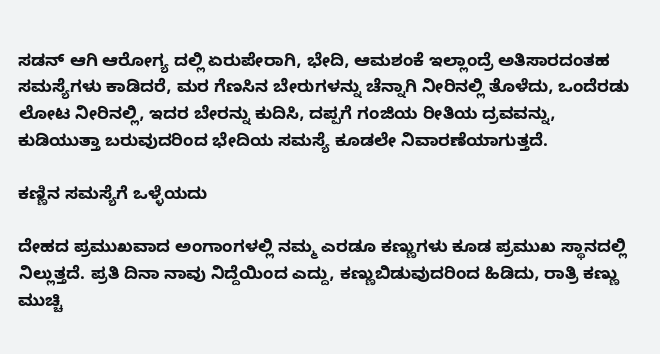ಸಡನ್ ಆಗಿ ಆರೋಗ್ಯ ದಲ್ಲಿ ಏರುಪೇರಾಗಿ, ಭೇದಿ, ಆಮಶಂಕೆ ಇಲ್ಲಾಂದ್ರೆ ಅತಿಸಾರದಂತಹ ಸಮಸ್ಯೆಗಳು ಕಾಡಿದರೆ, ಮರ ಗೆಣಸಿನ ಬೇರುಗಳನ್ನು ಚೆನ್ನಾಗಿ ನೀರಿನಲ್ಲಿ ತೊಳೆದು, ಒಂದೆರಡು ಲೋಟ ನೀರಿನಲ್ಲಿ, ಇದರ ಬೇರನ್ನು ಕುದಿಸಿ, ದಪ್ಪಗೆ ಗಂಜಿಯ ರೀತಿಯ ದ್ರವವನ್ನು, ಕುಡಿಯುತ್ತಾ ಬರುವುದರಿಂದ ಭೇದಿಯ ಸಮಸ್ಯೆ ಕೂಡಲೇ ನಿವಾರಣೆಯಾಗುತ್ತದೆ.

ಕಣ್ಣಿನ ಸಮಸ್ಯೆಗೆ ಒಳ್ಳೆಯದು

ದೇಹದ ಪ್ರಮುಖವಾದ ಅಂಗಾಂಗಳಲ್ಲಿ ನಮ್ಮ ಎರಡೂ ಕಣ್ಣುಗಳು ಕೂಡ ಪ್ರಮುಖ ಸ್ಥಾನದಲ್ಲಿ ನಿಲ್ಲುತ್ತದೆ. ಪ್ರತಿ ದಿನಾ ನಾವು ನಿದ್ದೆಯಿಂದ ಎದ್ದು, ಕಣ್ಣುಬಿಡುವುದರಿಂದ ಹಿಡಿದು, ರಾತ್ರಿ ಕಣ್ಣು ಮುಚ್ಚಿ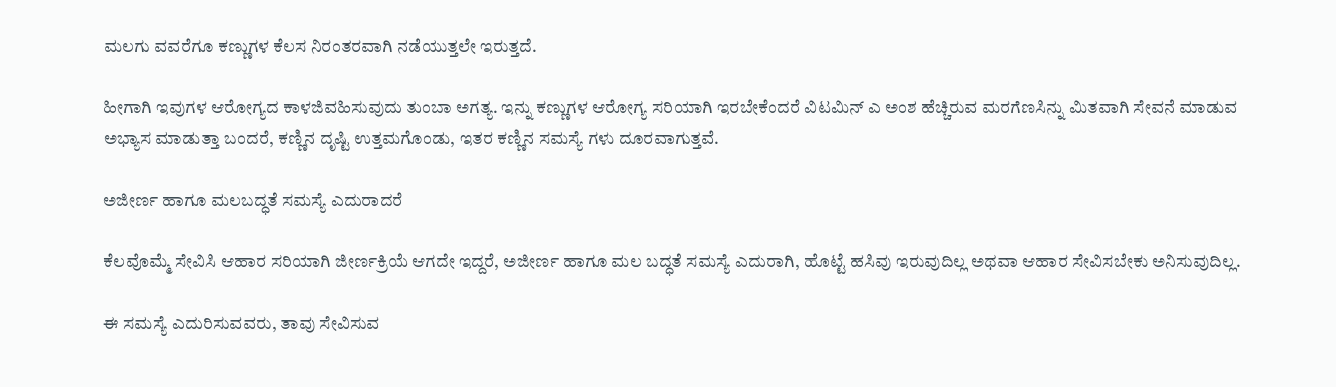ಮಲಗು ವವರೆಗೂ ಕಣ್ಣುಗಳ ಕೆಲಸ ನಿರಂತರವಾಗಿ ನಡೆಯುತ್ತಲೇ ಇರುತ್ತದೆ.

ಹೀಗಾಗಿ ಇವುಗಳ ಆರೋಗ್ಯದ ಕಾಳಜಿವಹಿಸುವುದು ತುಂಬಾ ಅಗತ್ಯ. ಇನ್ನು ಕಣ್ಣುಗಳ ಆರೋಗ್ಯ ಸರಿಯಾಗಿ ಇರಬೇಕೆಂದರೆ ವಿಟಮಿನ್ ಎ ಅಂಶ ಹೆಚ್ಚಿರುವ ಮರಗೆಣಸಿನ್ನು ಮಿತವಾಗಿ ಸೇವನೆ ಮಾಡುವ ಅಭ್ಯಾಸ ಮಾಡುತ್ತಾ ಬಂದರೆ, ಕಣ್ಣಿನ ದೃಷ್ಟಿ ಉತ್ತಮಗೊಂಡು, ಇತರ ಕಣ್ಣಿನ ಸಮಸ್ಯೆ ಗಳು ದೂರವಾಗುತ್ತವೆ.

ಅಜೀರ್ಣ ಹಾಗೂ ಮಲಬದ್ಧತೆ ಸಮಸ್ಯೆ ಎದುರಾದರೆ

ಕೆಲವೊಮ್ಮೆ ಸೇವಿಸಿ ಆಹಾರ ಸರಿಯಾಗಿ ಜೀರ್ಣಕ್ರಿಯೆ ಆಗದೇ ಇದ್ದರೆ, ಅಜೀರ್ಣ ಹಾಗೂ ಮಲ ಬದ್ಧತೆ ಸಮಸ್ಯೆ ಎದುರಾಗಿ, ಹೊಟ್ಟೆ ಹಸಿವು ಇರುವುದಿಲ್ಲ ಅಥವಾ ಆಹಾರ ಸೇವಿಸಬೇಕು ಅನಿಸುವುದಿಲ್ಲ.

ಈ ಸಮಸ್ಯೆ ಎದುರಿಸುವವರು, ತಾವು ಸೇವಿಸುವ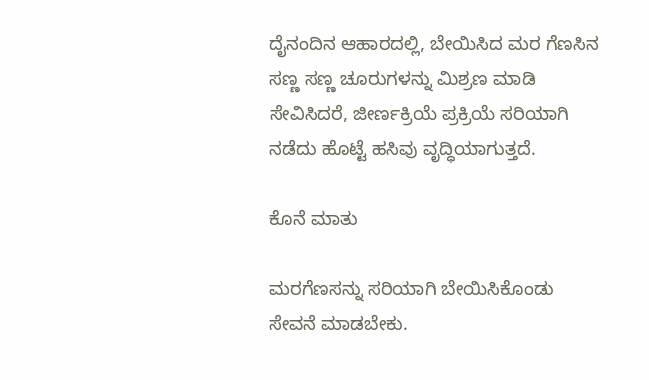ದೈನಂದಿನ ಆಹಾರದಲ್ಲಿ, ಬೇಯಿಸಿದ ಮರ ಗೆಣಸಿನ ಸಣ್ಣ ಸಣ್ಣ ಚೂರುಗಳನ್ನು ಮಿಶ್ರಣ ಮಾಡಿ ಸೇವಿಸಿದರೆ, ಜೀರ್ಣಕ್ರಿಯೆ ಪ್ರಕ್ರಿಯೆ ಸರಿಯಾಗಿ ನಡೆದು ಹೊಟ್ಟೆ ಹಸಿವು ವೃದ್ಧಿಯಾಗುತ್ತದೆ.

ಕೊನೆ ಮಾತು

ಮರಗೆಣಸನ್ನು ಸರಿಯಾಗಿ ಬೇಯಿಸಿಕೊಂಡು ಸೇವನೆ ಮಾಡಬೇಕು.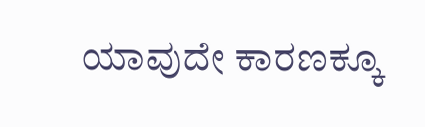ಯಾವುದೇ ಕಾರಣಕ್ಕೂ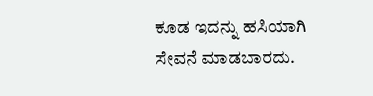ಕೂಡ ಇದನ್ನು ಹಸಿಯಾಗಿ ಸೇವನೆ ಮಾಡಬಾರದು.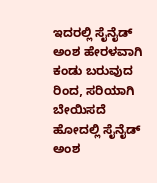ಇದರಲ್ಲಿ ಸೈನೈಡ್ ಅಂಶ ಹೇರಳವಾಗಿ ಕಂಡು ಬರುವುದ ರಿಂದ, ಸರಿಯಾಗಿ ಬೇಯಿಸದೆ ಹೋದಲ್ಲಿ ಸೈನೈಡ್ ಅಂಶ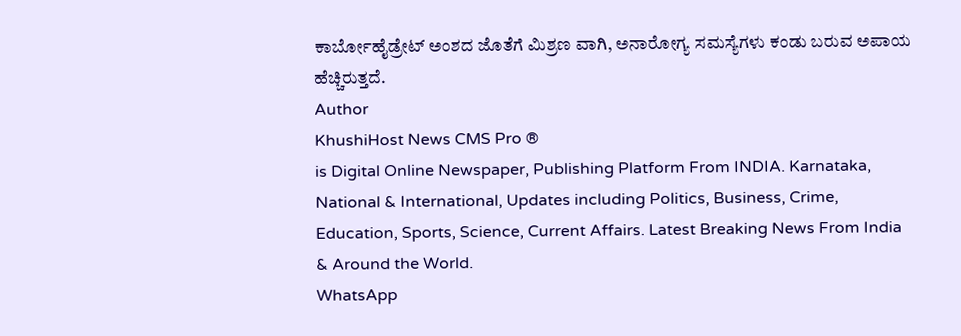ಕಾರ್ಬೋಹೈಡ್ರೇಟ್ ಅಂಶದ ಜೊತೆಗೆ ಮಿಶ್ರಣ ವಾಗಿ, ಅನಾರೋಗ್ಯ ಸಮಸ್ಯೆಗಳು ಕಂಡು ಬರುವ ಅಪಾಯ ಹೆಚ್ಚಿರುತ್ತದೆ.
Author
KhushiHost News CMS Pro ®
is Digital Online Newspaper, Publishing Platform From INDIA. Karnataka, National & International, Updates including Politics, Business, Crime, Education, Sports, Science, Current Affairs. Latest Breaking News From India & Around the World.
WhatsApp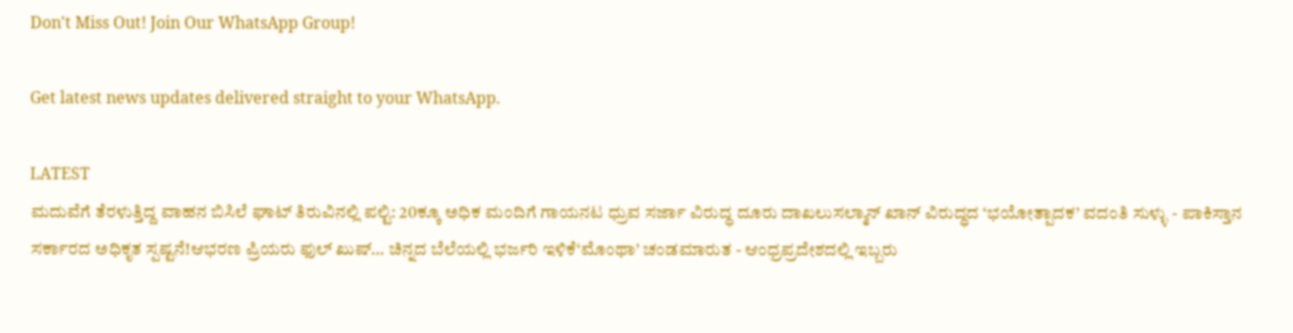Don't Miss Out! Join Our WhatsApp Group!

Get latest news updates delivered straight to your WhatsApp.

LATEST
ಮದುವೆಗೆ ತೆರಳುತ್ತಿದ್ದ ವಾಹನ ಬಿಸಿಲೆ ಘಾಟ್ ತಿರುವಿನಲ್ಲಿ ಪಲ್ಟಿ: 20ಕ್ಕೂ ಅಧಿಕ ಮಂದಿಗೆ ಗಾಯನಟ ಧ್ರುವ ಸರ್ಜಾ ವಿರುದ್ಧ ದೂರು ದಾಖಲುಸಲ್ಮಾನ್ ಖಾನ್ ವಿರುದ್ಧದ ‘ಭಯೋತ್ಪಾದಕ’ ವದಂತಿ ಸುಳ್ಳು - ಪಾಕಿಸ್ತಾನ ಸರ್ಕಾರದ ಅಧಿಕೃತ ಸ್ಪಷ್ಟನೆ!ಆಭರಣ ಪ್ರಿಯರು ಫುಲ್ ಖುಷ್… ಚಿನ್ನದ ಬೆಲೆಯಲ್ಲಿ ಭರ್ಜರಿ ಇಳಿಕೆ‘ಮೊಂಥಾ’ ಚಂಡಮಾರುತ - ಆಂಧ್ರಪ್ರದೇಶದಲ್ಲಿ ಇಬ್ಬರು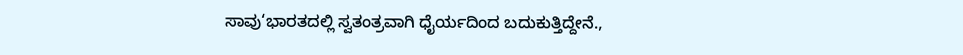ಸಾವು‘ಭಾರತದಲ್ಲಿ ಸ್ವತಂತ್ರವಾಗಿ ಧೈರ್ಯದಿಂದ ಬದುಕುತ್ತಿದ್ದೇನೆ.,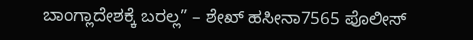ಬಾಂಗ್ಲಾದೇಶಕ್ಕೆ ಬರಲ್ಲ” – ಶೇಖ್ ಹಸೀನಾ7565 ಪೊಲೀಸ್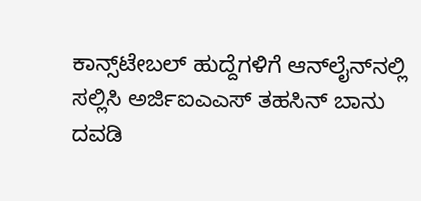ಕಾನ್ಸ್‌ಟೇಬಲ್ ಹುದ್ದೆಗಳಿಗೆ ಆನ್‌ಲೈನ್‌ನಲ್ಲಿ ಸಲ್ಲಿಸಿ ಅರ್ಜಿಐಎಎಸ್‌ ತಹಸಿನ್ ಬಾನು ದವಡಿ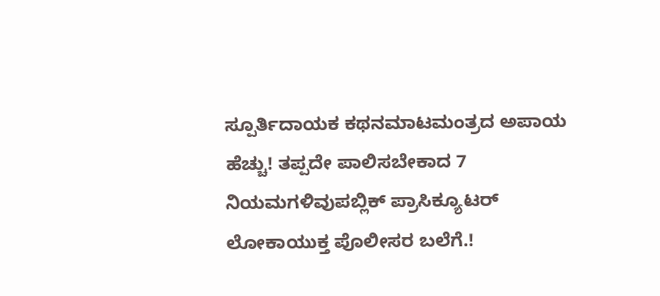ಸ್ಪೂರ್ತಿದಾಯಕ ಕಥನಮಾಟಮಂತ್ರದ ಅಪಾಯ ಹೆಚ್ಚು! ತಪ್ಪದೇ ಪಾಲಿಸಬೇಕಾದ 7 ನಿಯಮಗಳಿವುಪಬ್ಲಿಕ್ ಪ್ರಾಸಿಕ್ಯೂಟರ್ ಲೋಕಾಯುಕ್ತ ಪೊಲೀಸರ ಬಲೆಗೆ.!